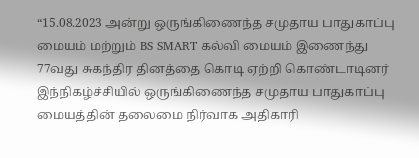“15.08.2023 அன்று ஒருங்கிணைந்த சமுதாய பாதுகாப்பு மையம் மற்றும் BS SMART கல்வி மையம் இணைந்து 77வது சுகந்திர தினத்தை கொடி ஏற்றி கொண்டாடினர் இந்நிகழ்ச்சியில் ஒருங்கிணைந்த சமுதாய பாதுகாப்பு மையத்தின் தலைமை நிர்வாக அதிகாரி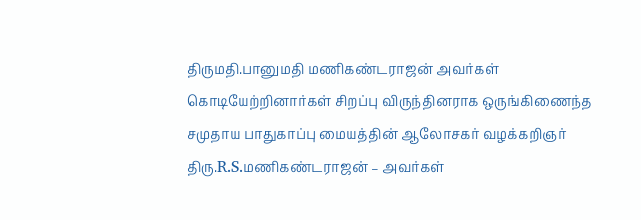திருமதி.பானுமதி மணிகண்டராஜன் அவர்கள் கொடியேற்றினார்கள் சிறப்பு விருந்தினராக ஒருங்கிணைந்த சமுதாய பாதுகாப்பு மையத்தின் ஆலோசகர் வழக்கறிஞர் திரு.R.S.மணிகண்டராஜன் – அவர்கள்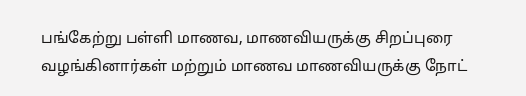பங்கேற்று பள்ளி மாணவ, மாணவியருக்கு சிறப்புரை வழங்கினார்கள் மற்றும் மாணவ மாணவியருக்கு நோட்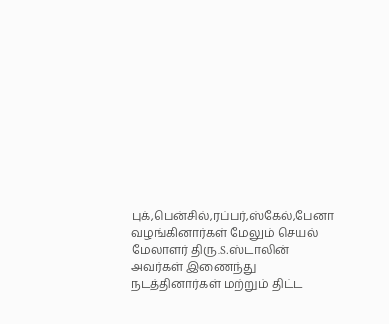புக்,பென்சில்,ரப்பர்,ஸ்கேல்,பேனா வழங்கினார்கள் மேலும் செயல் மேலாளர் திரு.S.ஸ்டாலின் அவர்கள் இணைந்து நடத்தினார்கள் மற்றும் திட்ட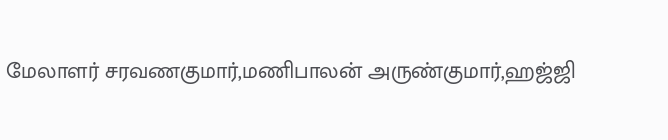மேலாளர் சரவணகுமார்,மணிபாலன் அருண்குமார்,ஹஜ்ஜி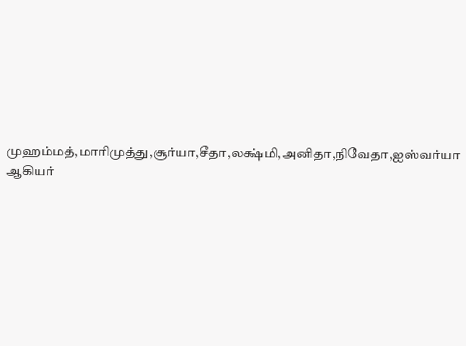முஹம்மத்,மாரிமுத்து,சூர்யா,சீதா,லக்ஷ்மி,அனிதா,நிவேதா,ஐஸ்வர்யா ஆகியர்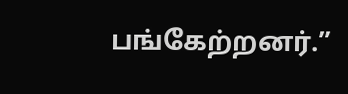பங்கேற்றனர்.”